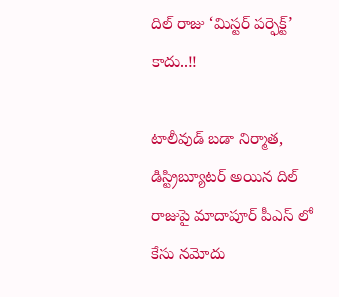దిల్ రాజు ‘మిస్టర్ పర్ఫెక్ట్’ కాదు..!!

టాలీవుడ్ బడా నిర్మాత, డిస్ట్రిబ్యూటర్ అయిన దిల్ రాజుపై మాదాపూర్ పీఎస్ లో కేసు నమోదు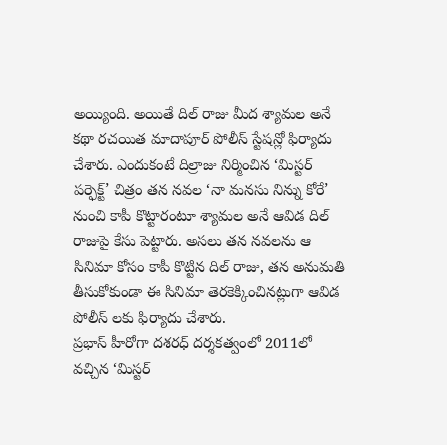అయ్యింది. అయితే దిల్ రాజు మీద శ్యామల అనే కథా రచయిత మాదాపూర్ పోలీస్ స్టేషన్లో ఫిర్యాదు చేశారు. ఎందుకంటే దిల్రాజు నిర్మించిన ‘మిస్టర్ పర్ఫెక్ట్’ చిత్రం తన నవల ‘నా మనసు నిన్ను కోరే’ నుంచి కాపీ కొట్టారంటూ శ్యామల అనే ఆవిడ దిల్ రాజుపై కేసు పెట్టారు. అసలు తన నవలను ఆ సినిమా కోసం కాపీ కొట్టిన దిల్ రాజు, తన అనుమతి తీసుకోకుండా ఈ సినిమా తెరకెక్కించినట్లుగా ఆవిడ పోలీస్ లకు ఫిర్యాదు చేశారు.
ప్రభాస్ హీరోగా దశరధ్ దర్శకత్వంలో 2011లో వచ్చిన ‘మిస్టర్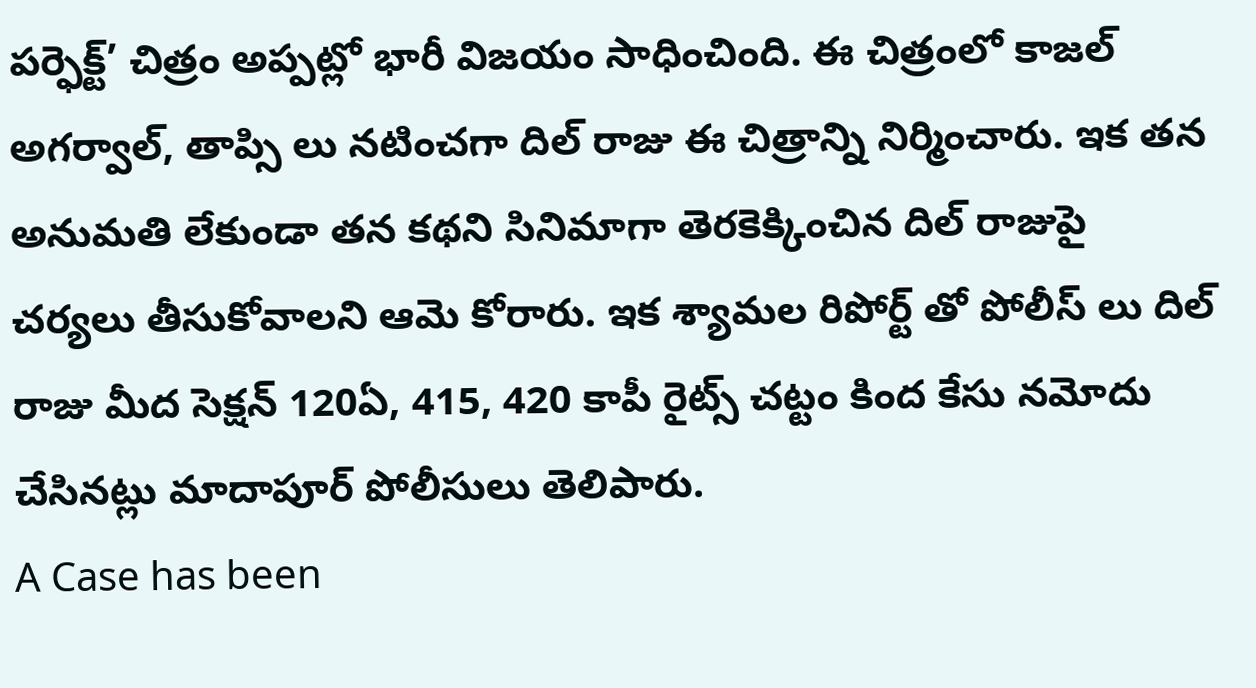పర్ఫెక్ట్’ చిత్రం అప్పట్లో భారీ విజయం సాధించింది. ఈ చిత్రంలో కాజల్ అగర్వాల్, తాప్సి లు నటించగా దిల్ రాజు ఈ చిత్రాన్ని నిర్మించారు. ఇక తన అనుమతి లేకుండా తన కథని సినిమాగా తెరకెక్కించిన దిల్ రాజుపై చర్యలు తీసుకోవాలని ఆమె కోరారు. ఇక శ్యామల రిపోర్ట్ తో పోలీస్ లు దిల్ రాజు మీద సెక్షన్ 120ఏ, 415, 420 కాపీ రైట్స్ చట్టం కింద కేసు నమోదు చేసినట్లు మాదాపూర్ పోలీసులు తెలిపారు.
A Case has been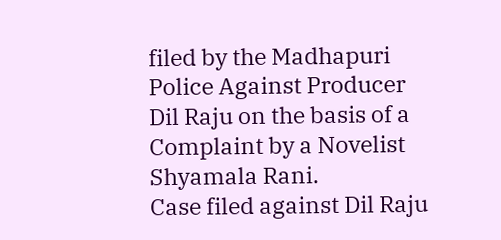filed by the Madhapuri Police Against Producer Dil Raju on the basis of a Complaint by a Novelist Shyamala Rani.
Case filed against Dil Raju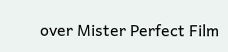over Mister Perfect Film